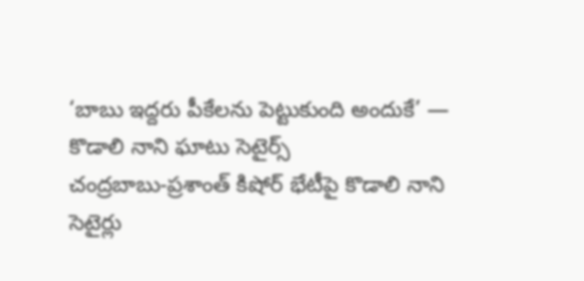‘బాబు ఇద్దరు పీకేలను పెట్టుకుంది అందుకే’ — కొడాలి నాని ఘాటు సెటైర్స్
చంద్రబాబు-ప్రశాంత్ కిషోర్ భేటీపై కొడాలి నాని సెటైర్లు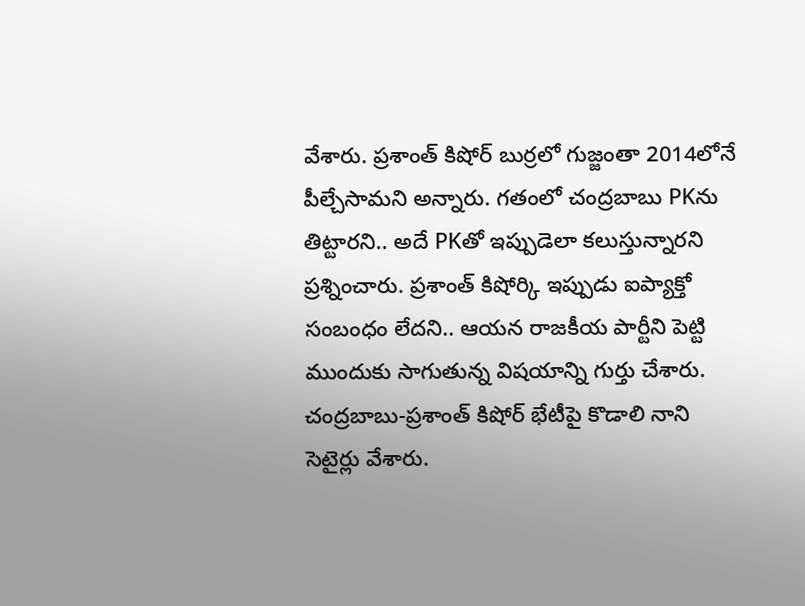వేశారు. ప్రశాంత్ కిషోర్ బుర్రలో గుజ్జంతా 2014లోనే పీల్చేసామని అన్నారు. గతంలో చంద్రబాబు PKను తిట్టారని.. అదే PKతో ఇప్పుడెలా కలుస్తున్నారని ప్రశ్నించారు. ప్రశాంత్ కిషోర్కి ఇప్పుడు ఐప్యాక్తో సంబంధం లేదని.. ఆయన రాజకీయ పార్టీని పెట్టి ముందుకు సాగుతున్న విషయాన్ని గుర్తు చేశారు.
చంద్రబాబు-ప్రశాంత్ కిషోర్ భేటీపై కొడాలి నాని సెటైర్లు వేశారు.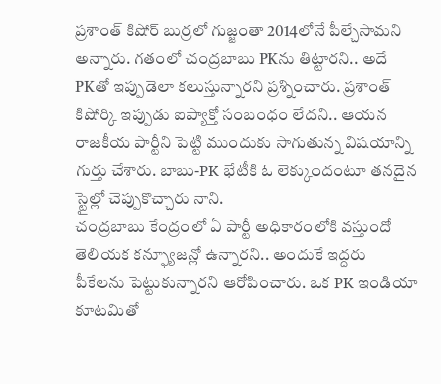ప్రశాంత్ కిషోర్ బుర్రలో గుజ్జంతా 2014లోనే పీల్చేసామని అన్నారు. గతంలో చంద్రబాబు PKను తిట్టారని.. అదే PKతో ఇప్పుడెలా కలుస్తున్నారని ప్రశ్నించారు. ప్రశాంత్ కిషోర్కి ఇప్పుడు ఐప్యాక్తో సంబంధం లేదని.. ఆయన రాజకీయ పార్టీని పెట్టి ముందుకు సాగుతున్న విషయాన్ని గుర్తు చేశారు. బాబు-PK భేటీకి ఓ లెక్కుందంటూ తనదైన స్టైల్లో చెప్పుకొచ్చారు నాని.
చంద్రబాబు కేంద్రంలో ఏ పార్టీ అధికారంలోకి వస్తుందో తెలియక కన్ఫ్యూజన్లో ఉన్నారని.. అందుకే ఇద్దరు పీకేలను పెట్టుకున్నారని ఆరోపించారు. ఒక PK ఇండియా కూటమితో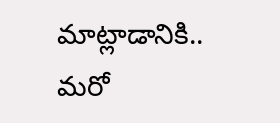మాట్లాడానికి.. మరో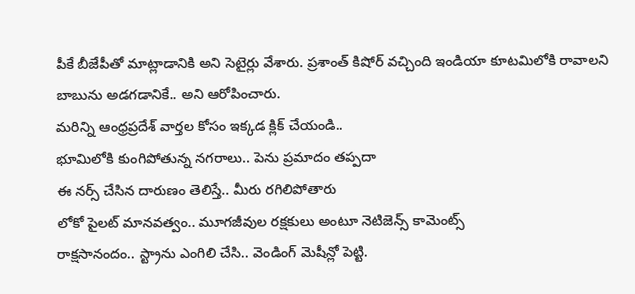పీకే బీజేపీతో మాట్లాడానికి అని సెటైర్లు వేశారు. ప్రశాంత్ కిషోర్ వచ్చింది ఇండియా కూటమిలోకి రావాలని బాబును అడగడానికే.. అని ఆరోపించారు.
మరిన్ని ఆంధ్రప్రదేశ్ వార్తల కోసం ఇక్కడ క్లిక్ చేయండి..
భూమిలోకి కుంగిపోతున్న నగరాలు.. పెను ప్రమాదం తప్పదా
ఈ నర్స్ చేసిన దారుణం తెలిస్తే.. మీరు రగిలిపోతారు
లోకో పైలట్ మానవత్వం.. మూగజీవుల రక్షకులు అంటూ నెటిజెన్స్ కామెంట్స్
రాక్షసానందం.. స్ట్రాను ఎంగిలి చేసి.. వెండింగ్ మెషీన్లో పెట్టి.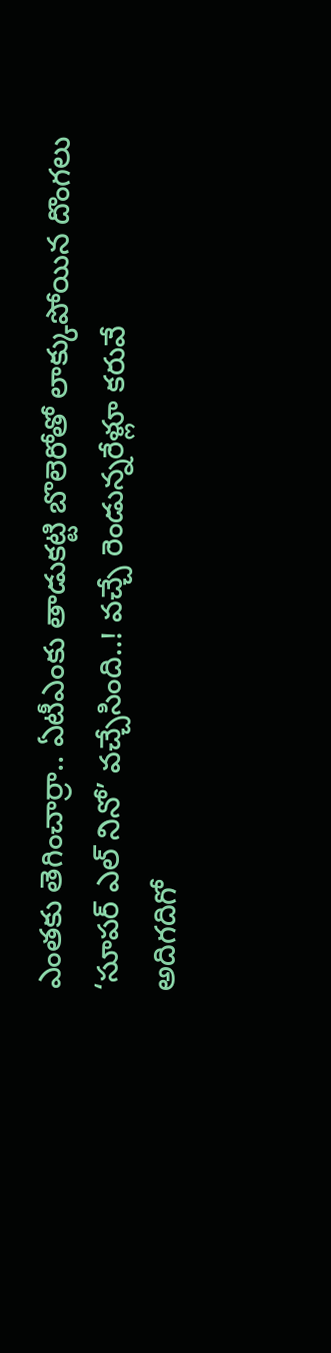ఎంతకు తెగించార్రా.. ఏటీఎంకు తాడుకట్టి బొలెరోతో లాక్కుపోయిన దొంగలు
‘సూపర్ ఎల్ నినో’ వచ్చేసింది..! వచ్చే రెండున్నరేళ్లూ కరువే
అదిగదిగో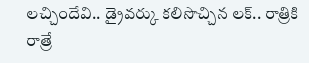లచ్చిందేవి.. డ్రైవర్కు కలిసొచ్చిన లక్.. రాత్రికి రాత్రే